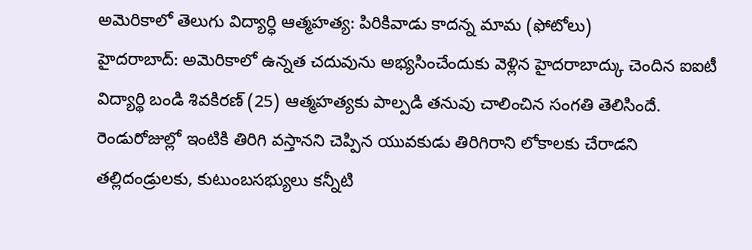అమెరికాలో తెలుగు విద్యార్ధి ఆత్మహత్య: పిరికివాడు కాదన్న మామ (ఫోటోలు)
హైదరాబాద్: అమెరికాలో ఉన్నత చదువును అభ్యసించేందుకు వెళ్లిన హైదరాబాద్కు చెందిన ఐఐటీ విద్యార్థి బండి శివకిరణ్ (25) ఆత్మహత్యకు పాల్పడి తనువు చాలించిన సంగతి తెలిసిందే. రెండురోజుల్లో ఇంటికి తిరిగి వస్తానని చెప్పిన యువకుడు తిరిగిరాని లోకాలకు చేరాడని తల్లిదండ్రులకు, కుటుంబసభ్యులు కన్నీటి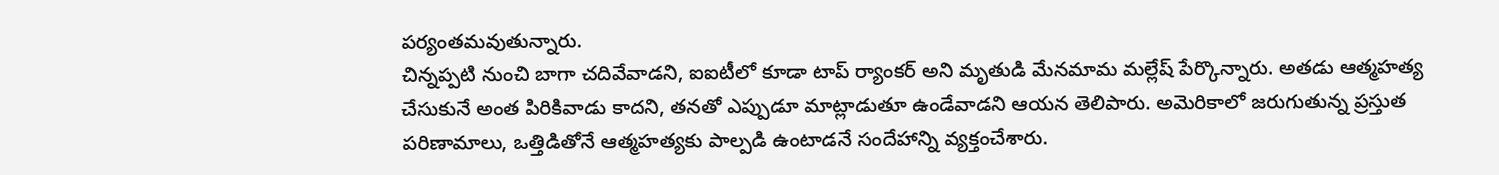పర్యంతమవుతున్నారు.
చిన్నప్పటి నుంచి బాగా చదివేవాడని, ఐఐటీలో కూడా టాప్ ర్యాంకర్ అని మృతుడి మేనమామ మల్లేష్ పేర్కొన్నారు. అతడు ఆత్మహత్య చేసుకునే అంత పిరికివాడు కాదని, తనతో ఎప్పుడూ మాట్లాడుతూ ఉండేవాడని ఆయన తెలిపారు. అమెరికాలో జరుగుతున్న ప్రస్తుత పరిణామాలు, ఒత్తిడితోనే ఆత్మహత్యకు పాల్పడి ఉంటాడనే సందేహాన్ని వ్యక్తంచేశారు.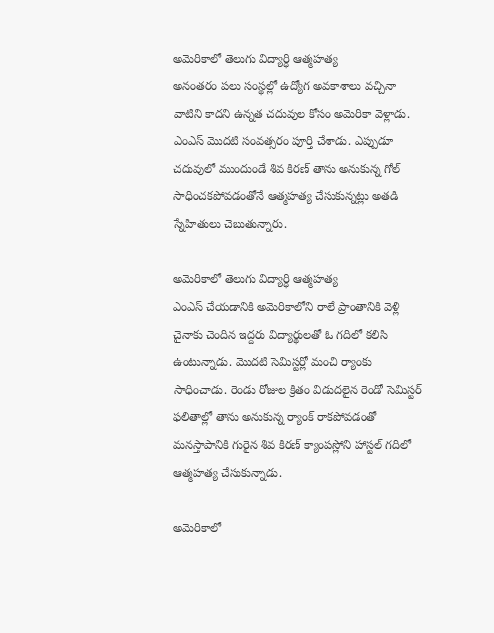అమెరికాలో తెలుగు విద్యార్ధి ఆత్మహత్య
అనంతరం పలు సంస్థల్లో ఉద్యోగ అవకాశాలు వచ్చినా వాటిని కాదని ఉన్నత చదువుల కోసం అమెరికా వెళ్లాడు. ఎంఎస్ మొదటి సంవత్సరం పూర్తి చేశాడు. ఎప్పుడూ చదువులో ముందుండే శివ కిరణ్ తాను అనుకున్న గోల్ సాధించకపోవడంతోనే ఆత్మహత్య చేసుకున్నట్లు అతడి స్నేహితులు చెబుతున్నారు.

అమెరికాలో తెలుగు విద్యార్ధి ఆత్మహత్య
ఎంఎస్ చేయడానికి అమెరికాలోని రాలే ప్రాంతానికి వెళ్లి చైనాకు చెందిన ఇద్దరు విద్యార్థులతో ఓ గదిలో కలిసి ఉంటున్నాడు. మొదటి సెమిస్టర్లో మంచి ర్యాంకు సాధించాడు. రెండు రోజుల క్రితం విడుదలైన రెండో సెమిస్టర్ ఫలితాల్లో తాను అనుకున్న ర్యాంక్ రాకపోవడంతో మనస్తాపానికి గురైన శివ కిరణ్ క్యాంపస్లోని హాస్టల్ గదిలో ఆత్మహత్య చేసుకున్నాడు.

అమెరికాలో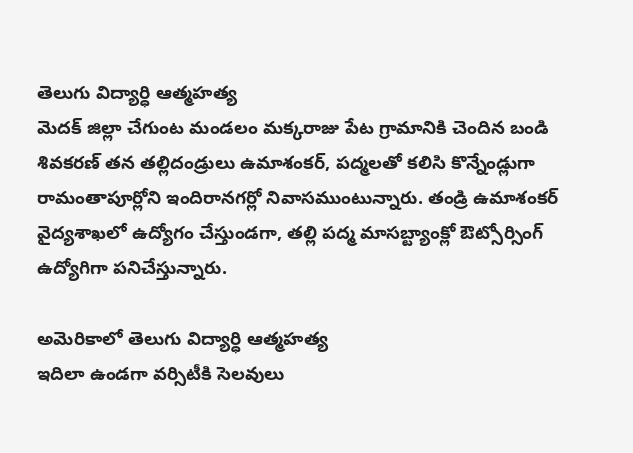తెలుగు విద్యార్ధి ఆత్మహత్య
మెదక్ జిల్లా చేగుంట మండలం మక్కరాజు పేట గ్రామానికి చెందిన బండి శివకరణ్ తన తల్లిదండ్రులు ఉమాశంకర్, పద్మలతో కలిసి కొన్నేండ్లుగా రామంతాపూర్లోని ఇందిరానగర్లో నివాసముంటున్నారు. తండ్రి ఉమాశంకర్ వైద్యశాఖలో ఉద్యోగం చేస్తుండగా, తల్లి పద్మ మాసబ్ట్యాంక్లో ఔట్సోర్సింగ్ ఉద్యోగిగా పనిచేస్తున్నారు.

అమెరికాలో తెలుగు విద్యార్ధి ఆత్మహత్య
ఇదిలా ఉండగా వర్సిటీకి సెలవులు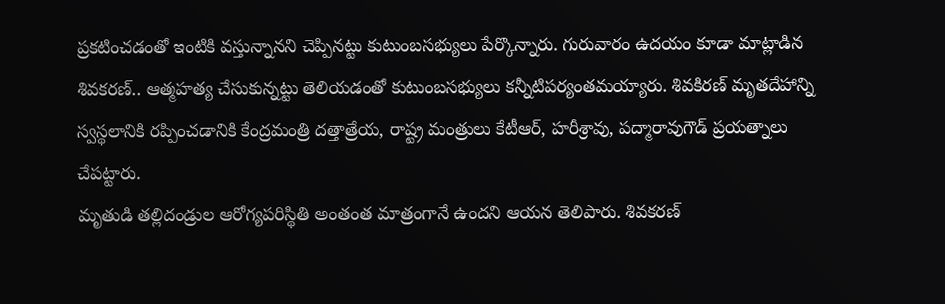ప్రకటించడంతో ఇంటికి వస్తున్నానని చెప్పినట్టు కుటుంబసభ్యులు పేర్కొన్నారు. గురువారం ఉదయం కూడా మాట్లాడిన శివకరణ్.. ఆత్మహత్య చేసుకున్నట్టు తెలియడంతో కుటుంబసభ్యులు కన్నీటిపర్యంతమయ్యారు. శివకిరణ్ మృతదేహాన్ని స్వస్థలానికి రప్పించడానికి కేంద్రమంత్రి దత్తాత్రేయ, రాష్ట్ర మంత్రులు కేటీఆర్, హరీశ్రావు, పద్మారావుగౌడ్ ప్రయత్నాలు చేపట్టారు.
మృతుడి తల్లిదండ్రుల ఆరోగ్యపరిస్థితి అంతంత మాత్రంగానే ఉందని ఆయన తెలిపారు. శివకరణ్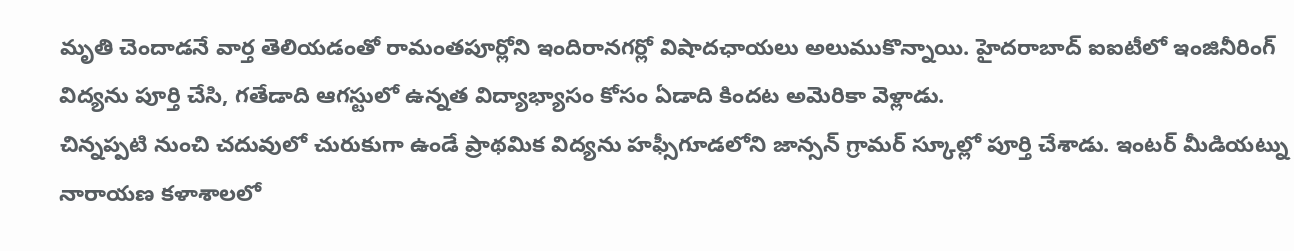మృతి చెందాడనే వార్త తెలియడంతో రామంతపూర్లోని ఇందిరానగర్లో విషాదఛాయలు అలుముకొన్నాయి. హైదరాబాద్ ఐఐటీలో ఇంజినీరింగ్ విద్యను పూర్తి చేసి, గతేడాది ఆగస్టులో ఉన్నత విద్యాభ్యాసం కోసం ఏడాది కిందట అమెరికా వెళ్లాడు.
చిన్నప్పటి నుంచి చదువులో చురుకుగా ఉండే ప్రాథమిక విద్యను హఫ్సీగూడలోని జాన్సన్ గ్రామర్ స్కూల్లో పూర్తి చేశాడు. ఇంటర్ మీడియట్ను నారాయణ కళాశాలలో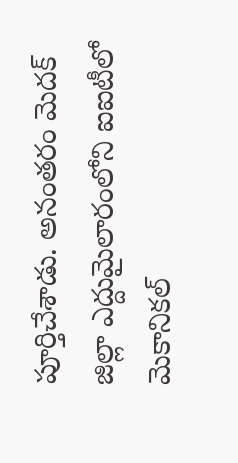పూర్తిచేశాడు. అనంతరం మెదక్ జిల్లా ఎద్దుమైలారంలోని ఐఐటీలో మెకానికల్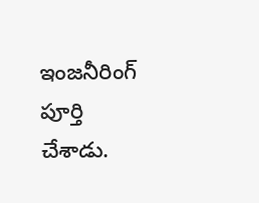ఇంజనీరింగ్ పూర్తి చేశాడు.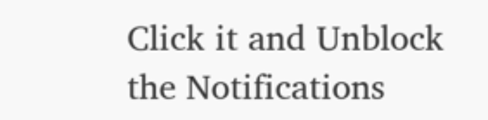Click it and Unblock the Notifications